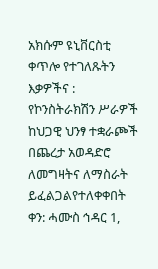አክሱም ዩኒቨርስቲ ቀጥሎ የተገለጹትን እቃዎችና : የኮንስትራክሽን ሥራዎች ከህጋዊ ህንፃ ተቋራጮች በጨረታ አወዳድሮ ለመግዛትና ለማስራት ይፈልጋልየተለቀቀበት ቀን: ሓሙስ ኅዳር 1,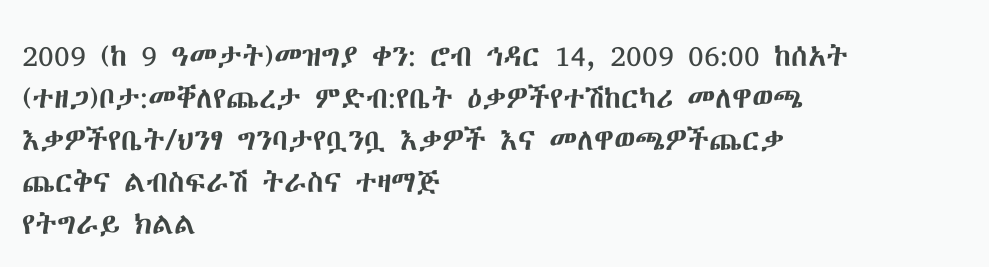2009 (ከ 9 ዓመታት)መዝግያ ቀን: ሮብ ኅዳር 14, 2009 06:00 ከሰአት (ተዘጋ)ቦታ:መቐለየጨረታ ምድብ:የቤት ዕቃዎችየተሽከርካሪ መለዋወጫ እቃዎችየቤት/ህንፃ ግንባታየቧንቧ እቃዎች እና መለዋወጫዎችጨርቃ ጨርቅና ልብስፍራሽ ትራስና ተዛማጅ
የትግራይ ክልል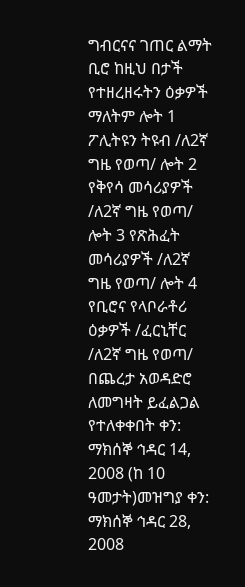ግብርናና ገጠር ልማት ቢሮ ከዚህ በታች የተዘረዘሩትን ዕቃዎች ማለትም ሎት 1 ፖሊትዩን ትዩብ /ለ2ኛ ግዜ የወጣ/ ሎት 2 የቅየሳ መሳሪያዎች /ለ2ኛ ግዜ የወጣ/ ሎት 3 የጽሕፈት መሳሪያዎች /ለ2ኛ ግዜ የወጣ/ ሎት 4 የቢሮና የላቦራቶሪ ዕቃዎች /ፈርኒቸር /ለ2ኛ ግዜ የወጣ/ በጨረታ አወዳድሮ ለመግዛት ይፈልጋል የተለቀቀበት ቀን: ማክሰኞ ኅዳር 14, 2008 (ከ 10 ዓመታት)መዝግያ ቀን: ማክሰኞ ኅዳር 28, 2008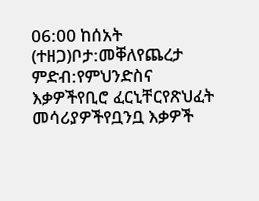06:00 ከሰአት (ተዘጋ)ቦታ:መቐለየጨረታ ምድብ:የምህንድስና እቃዎችየቢሮ ፈርኒቸርየጽህፈት መሳሪያዎችየቧንቧ እቃዎች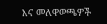እና መለዋወጫዎች